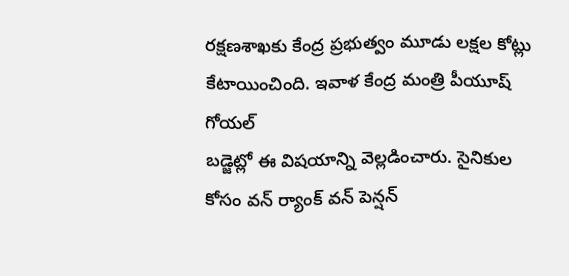రక్షణశాఖకు కేంద్ర ప్రభుత్వం మూడు లక్షల కోట్లు కేటాయించింది. ఇవాళ కేంద్ర మంత్రి పీయూష్ గోయల్
బడ్జెట్లో ఈ విషయాన్ని వెల్లడించారు. సైనికుల కోసం వన్ ర్యాంక్ వన్ పెన్షన్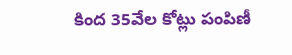కింద 35వేల కోట్లు పంపిణీ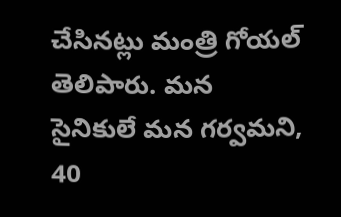చేసినట్లు మంత్రి గోయల్ తెలిపారు. మన సైనికులే మన గర్వమని, 40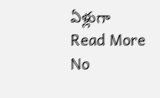ఏళ్లుగా
Read More
No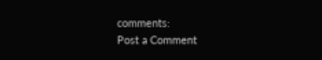comments:
Post a Comment